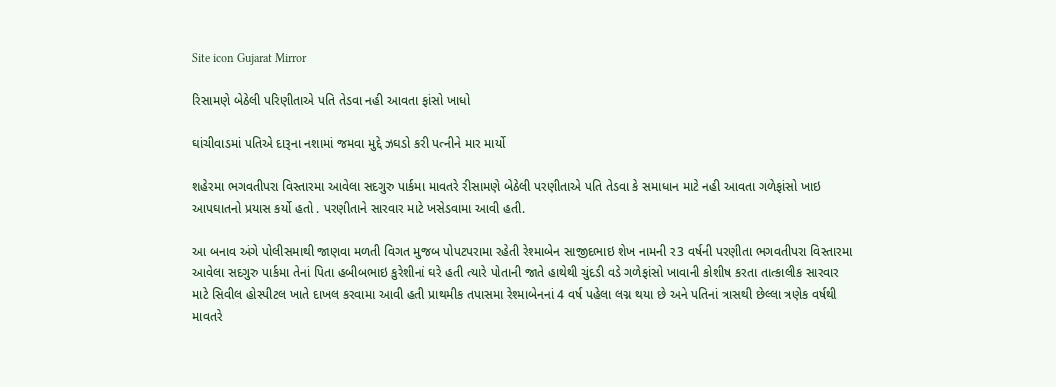Site icon Gujarat Mirror

રિસામણે બેઠેલી પરિણીતાએ પતિ તેડવા નહી આવતા ફાંસો ખાધો

ઘાંચીવાડમાં પતિએ દારૂના નશામાં જમવા મુદ્દે ઝઘડો કરી પત્નીને માર માર્યો

શહેરમા ભગવતીપરા વિસ્તારમા આવેલા સદગુરુ પાર્કમા માવતરે રીસામણે બેઠેલી પરણીતાએ પતિ તેડવા કે સમાધાન માટે નહી આવતા ગળેફાંસો ખાઇ આપઘાતનો પ્રયાસ કર્યો હતો . પરણીતાને સારવાર માટે ખસેડવામા આવી હતી.

આ બનાવ અંગે પોલીસમાથી જાણવા મળતી વિગત મુજબ પોપટપરામા રહેતી રેશ્માબેન સાજીદભાઇ શેખ નામની ર3 વર્ષની પરણીતા ભગવતીપરા વિસ્તારમા આવેલા સદગુરુ પાર્કમા તેનાં પિતા હબીબભાઇ કુરેશીનાં ઘરે હતી ત્યારે પોતાની જાતે હાથેથી ચુંદડી વડે ગળેફાંસો ખાવાની કોશીષ કરતા તાત્કાલીક સારવાર માટે સિવીલ હોસ્પીટલ ખાતે દાખલ કરવામા આવી હતી પ્રાથમીક તપાસમા રેશ્માબેનનાં 4 વર્ષ પહેલા લગ્ન થયા છે અને પતિનાં ત્રાસથી છેલ્લા ત્રણેક વર્ષથી માવતરે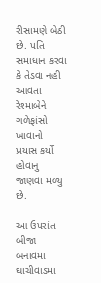રીસામણે બેઠી છે. પતિ સમાધાન કરવા કે તેડવા નહી આવતા રેશ્માબેને ગળેફાંસો ખાવાનો પ્રયાસ કર્યો હોવાનુ જાણવા મળ્યુ છે.

આ ઉપરાંત બીજા બનાવમા ઘાચીવાડમા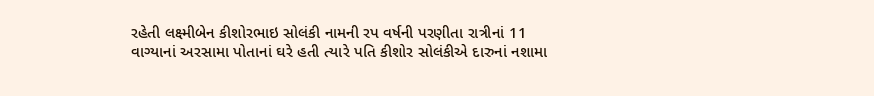રહેતી લક્ષ્મીબેન કીશોરભાઇ સોલંકી નામની રપ વર્ષની પરણીતા રાત્રીનાં 11 વાગ્યાનાં અરસામા પોતાનાં ઘરે હતી ત્યારે પતિ કીશોર સોલંકીએ દારુનાં નશામા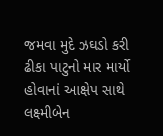જમવા મુદે ઝઘડો કરી ઢીકા પાટુનો માર માર્યો હોવાનાં આક્ષેપ સાથે લક્ષ્મીબેન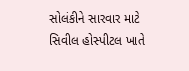સોલંકીને સારવાર માટે સિવીલ હોસ્પીટલ ખાતે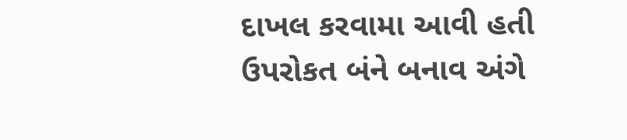દાખલ કરવામા આવી હતી ઉપરોકત બંને બનાવ અંગે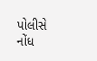પોલીસે નોંધ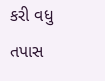કરી વધુ તપાસ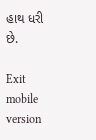હાથ ધરી છે.

Exit mobile version